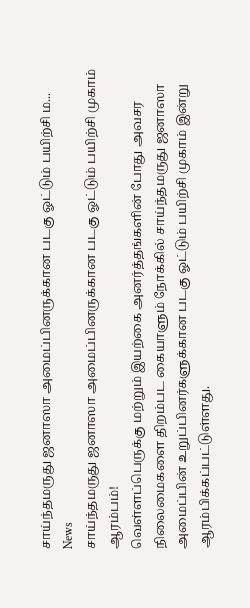சாய்ந்தமருது ஜனாஸா அமைப்பினருக்கான படகு ஓட்டும் பயிற்சி ம...
News
சாய்ந்தமருது ஜனாஸா அமைப்பினருக்கான படகு ஓட்டும் பயிற்சி முகாம் ஆரம்பம்!
வெள்ளப்பெருக்கு மற்றும் இயற்கை அனர்த்தங்களின் போது அவசர நிலைமைகளை திறம்பட கையாளும் நோக்கில் சாய்ந்தமருது ஜனாஸா அமைப்பின் உறுப்பினர்களுக்கான படகு ஓட்டும் பயிற்சி முகாம் இன்று ஆரம்பிக்கப்பட்டுள்ளது.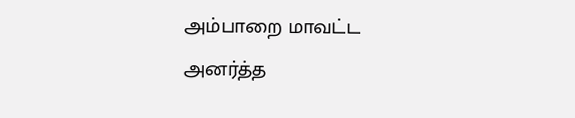அம்பாறை மாவட்ட அனர்த்த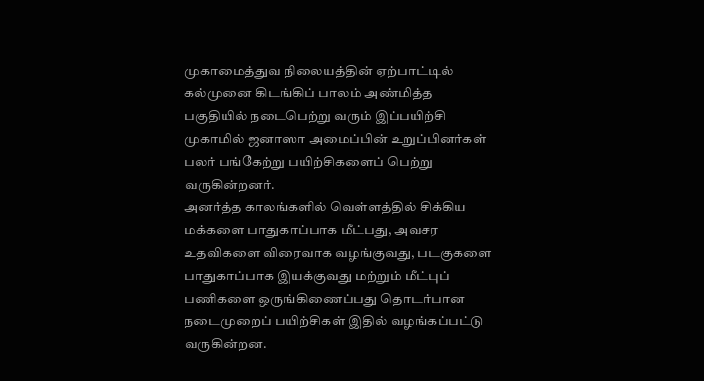முகாமைத்துவ நிலையத்தின் ஏற்பாட்டில் கல்முனை கிடங்கிப் பாலம் அண்மித்த பகுதியில் நடைபெற்று வரும் இப்பயிற்சி முகாமில் ஜனாஸா அமைப்பின் உறுப்பினர்கள் பலர் பங்கேற்று பயிற்சிகளைப் பெற்று வருகின்றனர்.
அனர்த்த காலங்களில் வெள்ளத்தில் சிக்கிய மக்களை பாதுகாப்பாக மீட்பது, அவசர உதவிகளை விரைவாக வழங்குவது, படகுகளை பாதுகாப்பாக இயக்குவது மற்றும் மீட்புப் பணிகளை ஒருங்கிணைப்பது தொடர்பான நடைமுறைப் பயிற்சிகள் இதில் வழங்கப்பட்டு வருகின்றன.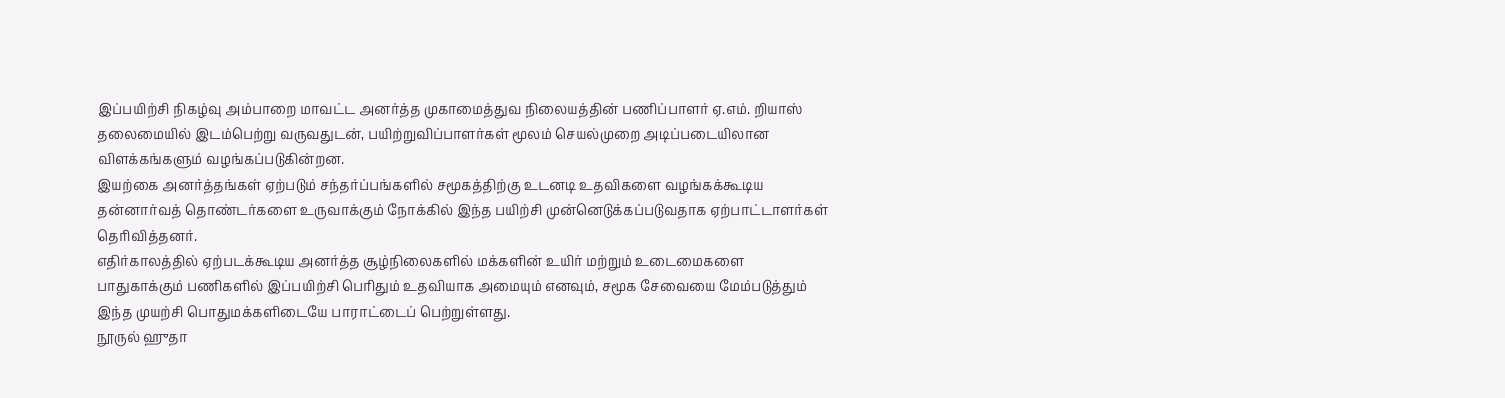இப்பயிற்சி நிகழ்வு அம்பாறை மாவட்ட அனர்த்த முகாமைத்துவ நிலையத்தின் பணிப்பாளர் ஏ.எம். றியாஸ் தலைமையில் இடம்பெற்று வருவதுடன், பயிற்றுவிப்பாளர்கள் மூலம் செயல்முறை அடிப்படையிலான விளக்கங்களும் வழங்கப்படுகின்றன.
இயற்கை அனர்த்தங்கள் ஏற்படும் சந்தர்ப்பங்களில் சமூகத்திற்கு உடனடி உதவிகளை வழங்கக்கூடிய தன்னார்வத் தொண்டர்களை உருவாக்கும் நோக்கில் இந்த பயிற்சி முன்னெடுக்கப்படுவதாக ஏற்பாட்டாளர்கள் தெரிவித்தனர்.
எதிர்காலத்தில் ஏற்படக்கூடிய அனர்த்த சூழ்நிலைகளில் மக்களின் உயிர் மற்றும் உடைமைகளை பாதுகாக்கும் பணிகளில் இப்பயிற்சி பெரிதும் உதவியாக அமையும் எனவும், சமூக சேவையை மேம்படுத்தும் இந்த முயற்சி பொதுமக்களிடையே பாராட்டைப் பெற்றுள்ளது.
நூருல் ஹுதா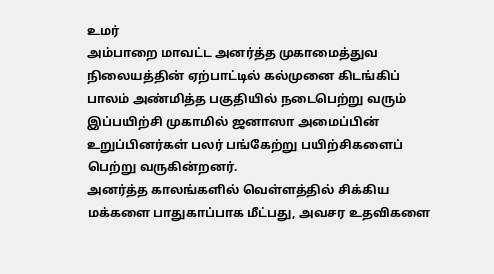உமர்
அம்பாறை மாவட்ட அனர்த்த முகாமைத்துவ நிலையத்தின் ஏற்பாட்டில் கல்முனை கிடங்கிப் பாலம் அண்மித்த பகுதியில் நடைபெற்று வரும் இப்பயிற்சி முகாமில் ஜனாஸா அமைப்பின் உறுப்பினர்கள் பலர் பங்கேற்று பயிற்சிகளைப் பெற்று வருகின்றனர்.
அனர்த்த காலங்களில் வெள்ளத்தில் சிக்கிய மக்களை பாதுகாப்பாக மீட்பது, அவசர உதவிகளை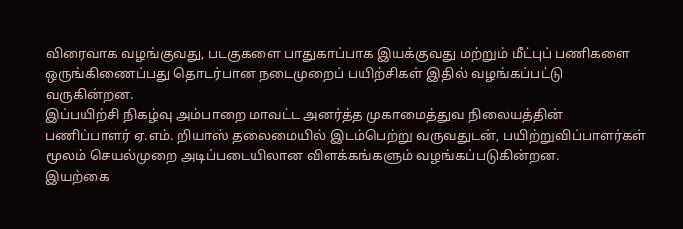விரைவாக வழங்குவது, படகுகளை பாதுகாப்பாக இயக்குவது மற்றும் மீட்புப் பணிகளை ஒருங்கிணைப்பது தொடர்பான நடைமுறைப் பயிற்சிகள் இதில் வழங்கப்பட்டு வருகின்றன.
இப்பயிற்சி நிகழ்வு அம்பாறை மாவட்ட அனர்த்த முகாமைத்துவ நிலையத்தின் பணிப்பாளர் ஏ.எம். றியாஸ் தலைமையில் இடம்பெற்று வருவதுடன், பயிற்றுவிப்பாளர்கள் மூலம் செயல்முறை அடிப்படையிலான விளக்கங்களும் வழங்கப்படுகின்றன.
இயற்கை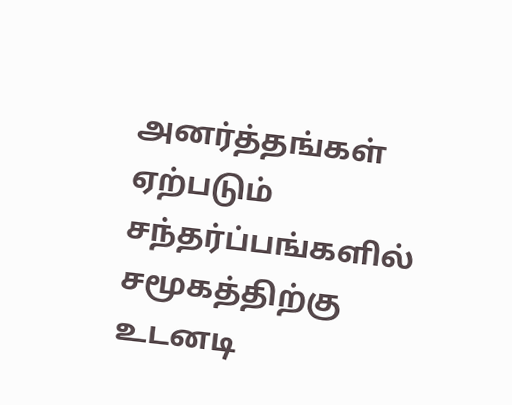அனர்த்தங்கள் ஏற்படும் சந்தர்ப்பங்களில் சமூகத்திற்கு உடனடி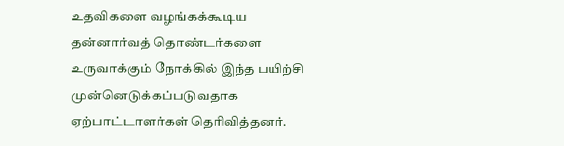உதவிகளை வழங்கக்கூடிய தன்னார்வத் தொண்டர்களை உருவாக்கும் நோக்கில் இந்த பயிற்சி முன்னெடுக்கப்படுவதாக ஏற்பாட்டாளர்கள் தெரிவித்தனர்.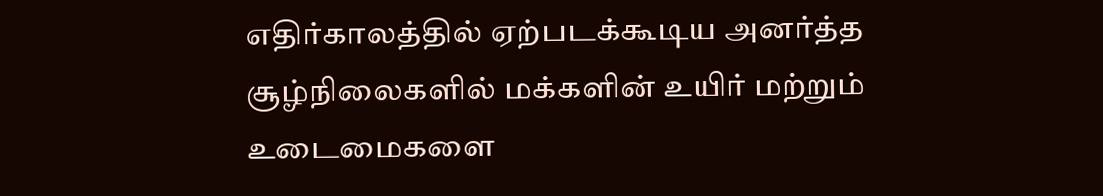எதிர்காலத்தில் ஏற்படக்கூடிய அனர்த்த சூழ்நிலைகளில் மக்களின் உயிர் மற்றும் உடைமைகளை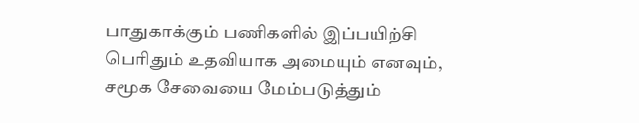பாதுகாக்கும் பணிகளில் இப்பயிற்சி பெரிதும் உதவியாக அமையும் எனவும், சமூக சேவையை மேம்படுத்தும்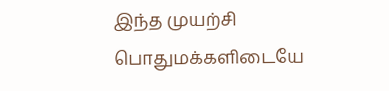இந்த முயற்சி பொதுமக்களிடையே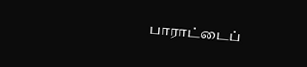பாராட்டைப்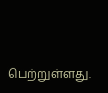பெற்றுள்ளது.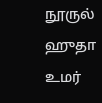நூருல் ஹுதா உமர்